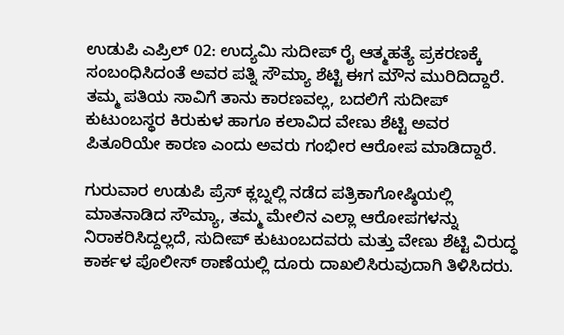ಉಡುಪಿ ಎಪ್ರಿಲ್ 02: ಉದ್ಯಮಿ ಸುದೀಪ್ ರೈ ಆತ್ಮಹತ್ಯೆ ಪ್ರಕರಣಕ್ಕೆ ಸಂಬಂಧಿಸಿದಂತೆ ಅವರ ಪತ್ನಿ ಸೌಮ್ಯಾ ಶೆಟ್ಟಿ ಈಗ ಮೌನ ಮುರಿದಿದ್ದಾರೆ. ತಮ್ಮ ಪತಿಯ ಸಾವಿಗೆ ತಾನು ಕಾರಣವಲ್ಲ, ಬದಲಿಗೆ ಸುದೀಪ್ ಕುಟುಂಬಸ್ಥರ ಕಿರುಕುಳ ಹಾಗೂ ಕಲಾವಿದ ವೇಣು ಶೆಟ್ಟಿ ಅವರ ಪಿತೂರಿಯೇ ಕಾರಣ ಎಂದು ಅವರು ಗಂಭೀರ ಆರೋಪ ಮಾಡಿದ್ದಾರೆ.

ಗುರುವಾರ ಉಡುಪಿ ಪ್ರೆಸ್ ಕ್ಲಬ್ನಲ್ಲಿ ನಡೆದ ಪತ್ರಿಕಾಗೋಷ್ಠಿಯಲ್ಲಿ ಮಾತನಾಡಿದ ಸೌಮ್ಯಾ, ತಮ್ಮ ಮೇಲಿನ ಎಲ್ಲಾ ಆರೋಪಗಳನ್ನು ನಿರಾಕರಿಸಿದ್ದಲ್ಲದೆ, ಸುದೀಪ್ ಕುಟುಂಬದವರು ಮತ್ತು ವೇಣು ಶೆಟ್ಟಿ ವಿರುದ್ಧ ಕಾರ್ಕಳ ಪೊಲೀಸ್ ಠಾಣೆಯಲ್ಲಿ ದೂರು ದಾಖಲಿಸಿರುವುದಾಗಿ ತಿಳಿಸಿದರು.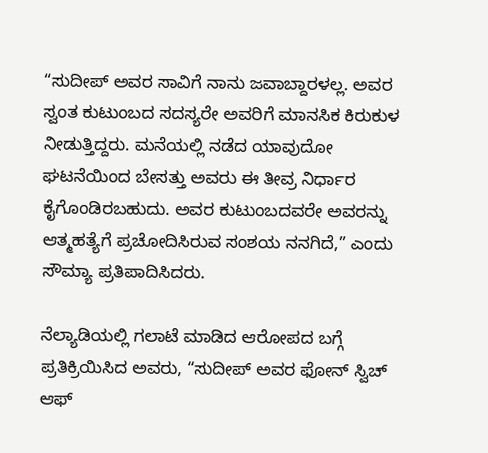“ಸುದೀಪ್ ಅವರ ಸಾವಿಗೆ ನಾನು ಜವಾಬ್ದಾರಳಲ್ಲ. ಅವರ ಸ್ವಂತ ಕುಟುಂಬದ ಸದಸ್ಯರೇ ಅವರಿಗೆ ಮಾನಸಿಕ ಕಿರುಕುಳ ನೀಡುತ್ತಿದ್ದರು. ಮನೆಯಲ್ಲಿ ನಡೆದ ಯಾವುದೋ ಘಟನೆಯಿಂದ ಬೇಸತ್ತು ಅವರು ಈ ತೀವ್ರ ನಿರ್ಧಾರ ಕೈಗೊಂಡಿರಬಹುದು. ಅವರ ಕುಟುಂಬದವರೇ ಅವರನ್ನು ಆತ್ಮಹತ್ಯೆಗೆ ಪ್ರಚೋದಿಸಿರುವ ಸಂಶಯ ನನಗಿದೆ,” ಎಂದು ಸೌಮ್ಯಾ ಪ್ರತಿಪಾದಿಸಿದರು.

ನೆಲ್ಯಾಡಿಯಲ್ಲಿ ಗಲಾಟೆ ಮಾಡಿದ ಆರೋಪದ ಬಗ್ಗೆ ಪ್ರತಿಕ್ರಿಯಿಸಿದ ಅವರು, “ಸುದೀಪ್ ಅವರ ಫೋನ್ ಸ್ವಿಚ್ ಆಫ್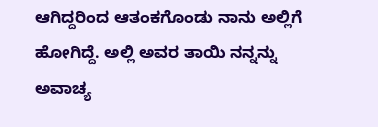ಆಗಿದ್ದರಿಂದ ಆತಂಕಗೊಂಡು ನಾನು ಅಲ್ಲಿಗೆ ಹೋಗಿದ್ದೆ. ಅಲ್ಲಿ ಅವರ ತಾಯಿ ನನ್ನನ್ನು ಅವಾಚ್ಯ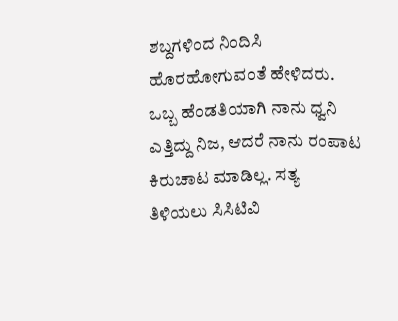ಶಬ್ದಗಳಿಂದ ನಿಂದಿಸಿ ಹೊರಹೋಗುವಂತೆ ಹೇಳಿದರು. ಒಬ್ಬ ಹೆಂಡತಿಯಾಗಿ ನಾನು ಧ್ವನಿ ಎತ್ತಿದ್ದು ನಿಜ, ಆದರೆ ನಾನು ರಂಪಾಟ ಕಿರುಚಾಟ ಮಾಡಿಲ್ಲ. ಸತ್ಯ ತಿಳಿಯಲು ಸಿಸಿಟಿವಿ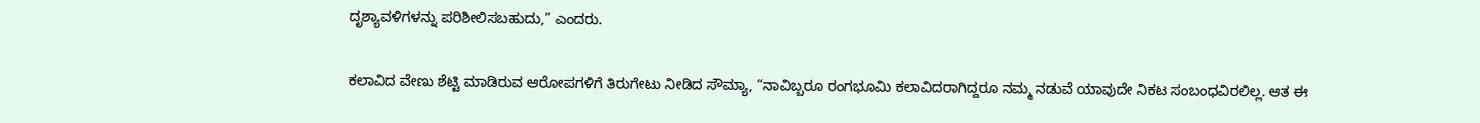ದೃಶ್ಯಾವಳಿಗಳನ್ನು ಪರಿಶೀಲಿಸಬಹುದು,” ಎಂದರು.

ಕಲಾವಿದ ವೇಣು ಶೆಟ್ಟಿ ಮಾಡಿರುವ ಆರೋಪಗಳಿಗೆ ತಿರುಗೇಟು ನೀಡಿದ ಸೌಮ್ಯಾ, “ನಾವಿಬ್ಬರೂ ರಂಗಭೂಮಿ ಕಲಾವಿದರಾಗಿದ್ದರೂ ನಮ್ಮ ನಡುವೆ ಯಾವುದೇ ನಿಕಟ ಸಂಬಂಧವಿರಲಿಲ್ಲ. ಆತ ಈ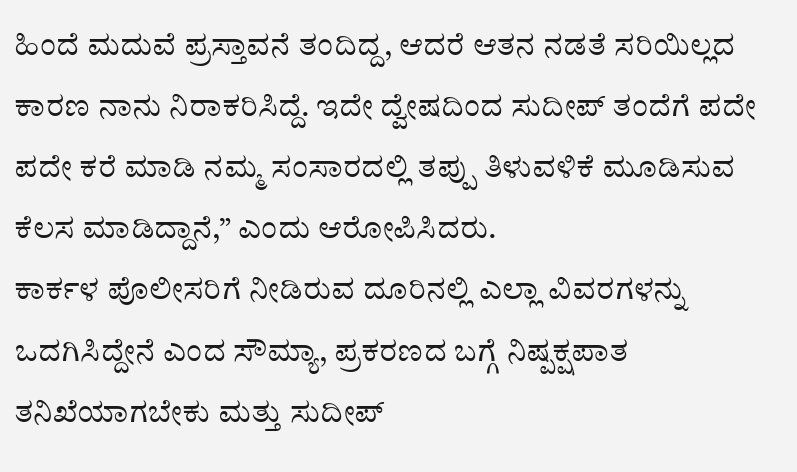ಹಿಂದೆ ಮದುವೆ ಪ್ರಸ್ತಾವನೆ ತಂದಿದ್ದ, ಆದರೆ ಆತನ ನಡತೆ ಸರಿಯಿಲ್ಲದ ಕಾರಣ ನಾನು ನಿರಾಕರಿಸಿದ್ದೆ. ಇದೇ ದ್ವೇಷದಿಂದ ಸುದೀಪ್ ತಂದೆಗೆ ಪದೇ ಪದೇ ಕರೆ ಮಾಡಿ ನಮ್ಮ ಸಂಸಾರದಲ್ಲಿ ತಪ್ಪು ತಿಳುವಳಿಕೆ ಮೂಡಿಸುವ ಕೆಲಸ ಮಾಡಿದ್ದಾನೆ,” ಎಂದು ಆರೋಪಿಸಿದರು.
ಕಾರ್ಕಳ ಪೊಲೀಸರಿಗೆ ನೀಡಿರುವ ದೂರಿನಲ್ಲಿ ಎಲ್ಲಾ ವಿವರಗಳನ್ನು ಒದಗಿಸಿದ್ದೇನೆ ಎಂದ ಸೌಮ್ಯಾ, ಪ್ರಕರಣದ ಬಗ್ಗೆ ನಿಷ್ಪಕ್ಷಪಾತ ತನಿಖೆಯಾಗಬೇಕು ಮತ್ತು ಸುದೀಪ್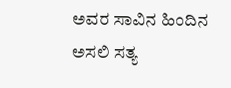ಅವರ ಸಾವಿನ ಹಿಂದಿನ ಅಸಲಿ ಸತ್ಯ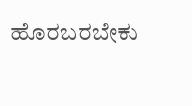ಹೊರಬರಬೇಕು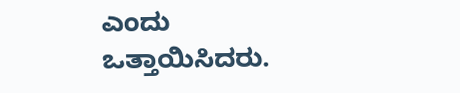ಎಂದು ಒತ್ತಾಯಿಸಿದರು.